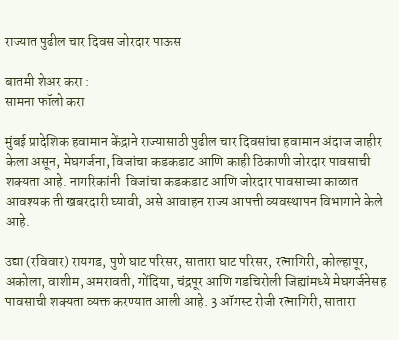राज्यात पुढील चार दिवस जोरदार पाऊस

बातमी शेअर करा :
सामना फॉलो करा

मुंबई प्रादेशिक हवामान केंद्राने राज्यासाठी पुढील चार दिवसांचा हवामान अंदाज जाहीर केला असून, मेघगर्जना, विजांचा कडकडाट आणि काही ठिकाणी जोरदार पावसाची शक्यता आहे. नागरिकांनी  विजांचा कडकडाट आणि जोरदार पावसाच्या काळात आवश्यक ती खबरदारी घ्यावी, असे आवाहन राज्य आपत्ती व्यवस्थापन विभागाने केले आहे.

उद्या (रविवार) रायगड, पुणे घाट परिसर, सातारा घाट परिसर, रत्नागिरी, कोल्हापूर, अकोला, वाशीम, अमरावती, गोंदिया, चंद्रपूर आणि गडचिरोली जिह्यांमध्ये मेघगर्जनेसह पावसाची शक्यता व्यक्त करण्यात आली आहे. 3 ऑगस्ट रोजी रत्नागिरी, सातारा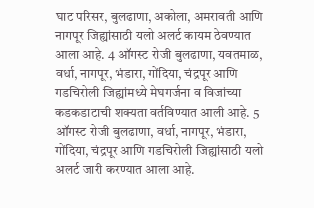घाट परिसर, बुलढाणा, अकोला, अमरावती आणि नागपूर जिह्यांसाठी यलो अलर्ट कायम ठेवण्यात आला आहे. 4 ऑगस्ट रोजी बुलढाणा, यवतमाळ, वर्धा, नागपूर, भंडारा, गोंदिया, चंद्रपूर आणि गडचिरोली जिह्यांमध्ये मेघगर्जना व विजांच्या कडकडाटाची शक्यता वर्तविण्यात आली आहे. 5 ऑगस्ट रोजी बुलढाणा, वर्धा, नागपूर, भंडारा, गोंदिया, चंद्रपूर आणि गडचिरोली जिह्यांसाठी यलो अलर्ट जारी करण्यात आला आहे.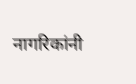नागरिकांनी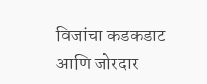विजांचा कडकडाट आणि जोरदार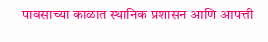पावसाच्या काळात स्थानिक प्रशासन आणि आपत्ती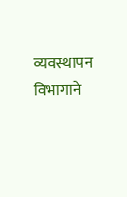व्यवस्थापन विभागाने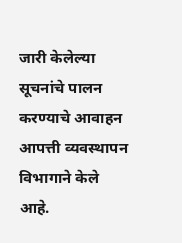जारी केलेल्या सूचनांचे पालन करण्याचे आवाहन आपत्ती व्यवस्थापन विभागाने केले आहे.